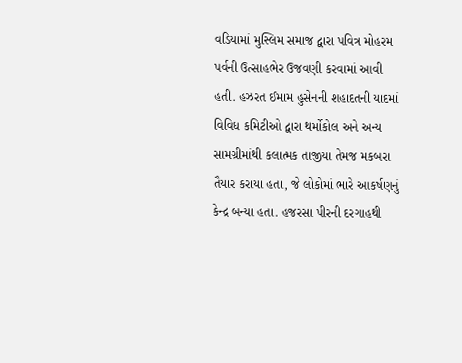વડિયામાં મુસ્લિમ સમાજ દ્વારા પવિત્ર મોહરમ પર્વની ઉત્સાહભેર ઉજવણી કરવામાં આવી હતી. હઝરત ઈમામ હુસેનની શહાદતની યાદમાં વિવિધ કમિટીઓ દ્વારા થર્મોકોલ અને અન્ય સામગ્રીમાંથી કલાત્મક તાજીયા તેમજ મકબરા તૈયાર કરાયા હતા, જે લોકોમાં ભારે આકર્ષણનું કેન્દ્ર બન્યા હતા. હજરસા પીરની દરગાહથી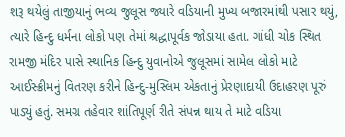શરૂ થયેલું તાજીયાનું ભવ્ય જુલૂસ જ્યારે વડિયાની મુખ્ય બજારમાંથી પસાર થયું, ત્યારે હિન્દુ ધર્મના લોકો પણ તેમાં શ્રદ્ધાપૂર્વક જોડાયા હતા. ગાંધી ચોક સ્થિત રામજી મંદિર પાસે સ્થાનિક હિન્દુ યુવાનોએ જુલૂસમાં સામેલ લોકો માટે આઈસ્ક્રીમનું વિતરણ કરીને હિન્દુ-મુસ્લિમ એકતાનું પ્રેરણાદાયી ઉદાહરણ પૂરું પાડ્યું હતું. સમગ્ર તહેવાર શાંતિપૂર્ણ રીતે સંપન્ન થાય તે માટે વડિયા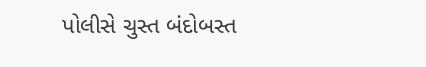પોલીસે ચુસ્ત બંદોબસ્ત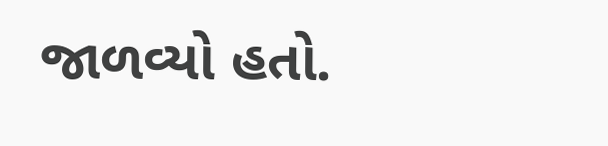જાળવ્યો હતો.